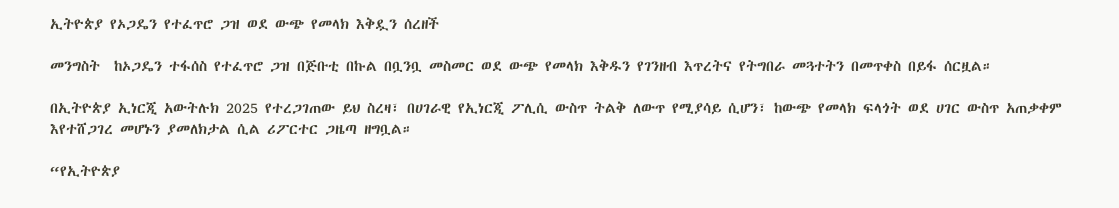ኢትዮጵያ የኦጋዴን የተፈጥሮ ጋዝ ወደ ውጭ የመላክ እቅዷን ሰረዘች

መንግስት  ከኦጋዴን ተፋሰስ የተፈጥሮ ጋዝ በጅቡቲ በኩል በቧንቧ መስመር ወደ ውጭ የመላክ እቅዱን የገንዘብ እጥረትና የትግበራ መጓተትን በመጥቀስ በይፋ ሰርዟል።

በኢትዮጵያ ኢነርጂ አውትሉክ 2025 የተረጋገጠው ይህ ስረዛ፣ በሀገራዊ የኢነርጂ ፖሊሲ ውስጥ ትልቅ ለውጥ የሚያሳይ ሲሆን፣ ከውጭ የመላክ ፍላጎት ወደ ሀገር ውስጥ አጠቃቀም እየተሸጋገረ መሆኑን ያመለክታል ሲል ሪፖርተር ጋዜጣ ዘግቧል።

“የኢትዮጵያ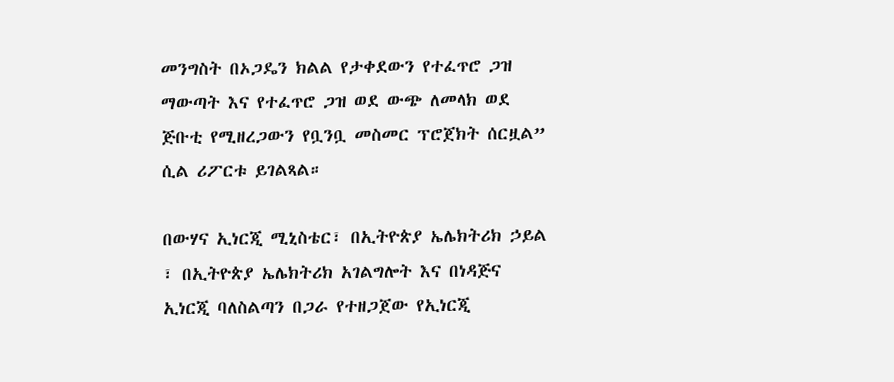መንግስት በኦጋዴን ክልል የታቀደውን የተፈጥሮ ጋዝ ማውጣት እና የተፈጥሮ ጋዝ ወደ ውጭ ለመላክ ወደ ጅቡቲ የሚዘረጋውን የቧንቧ መስመር ፕሮጀክት ሰርዟል” ሲል ሪፖርቱ ይገልጻል።

በውሃና ኢነርጂ ሚኒስቴር፣ በኢትዮጵያ ኤሌክትሪክ ኃይል ፣ በኢትዮጵያ ኤሌክትሪክ አገልግሎት እና በነዳጅና ኢነርጂ ባለስልጣን በጋራ የተዘጋጀው የኢነርጂ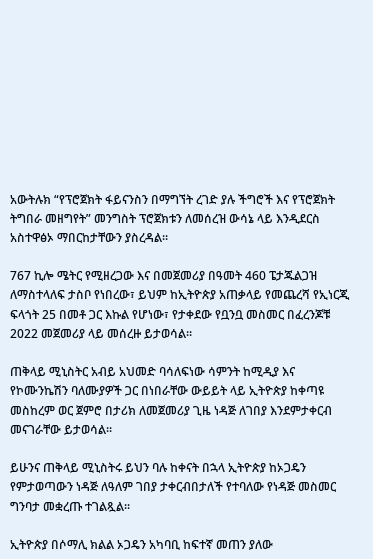አውትሉክ “የፕሮጀክት ፋይናንስን በማግኘት ረገድ ያሉ ችግሮች እና የፕሮጀክት ትግበራ መዘግየት” መንግስት ፕሮጀክቱን ለመሰረዝ ውሳኔ ላይ እንዲደርስ አስተዋፅኦ ማበርከታቸውን ያስረዳል።

767 ኪሎ ሜትር የሚዘረጋው እና በመጀመሪያ በዓመት 460 ፔታጁልጋዝ ለማስተላለፍ ታስቦ የነበረው፣ ይህም ከኢትዮጵያ አጠቃላይ የመጨረሻ የኢነርጂ ፍላጎት 25 በመቶ ጋር እኩል የሆነው፣ የታቀደው የቧንቧ መስመር በፈረንጆቹ 2022 መጀመሪያ ላይ መሰረዙ ይታወሳል።

ጠቅላይ ሚኒስትር አብይ አህመድ ባሳለፍነው ሳምንት ከሚዲያ እና የኮሙንኬሽን ባለሙያዎች ጋር በነበራቸው ውይይት ላይ ኢትዮጵያ ከቀጣዩ መስከረም ወር ጀምሮ በታሪክ ለመጀመሪያ ጊዜ ነዳጅ ለገበያ እንደምታቀርብ መናገራቸው ይታወሳል፡፡

ይሁንና ጠቅላይ ሚኒስትሩ ይህን ባሉ ከቀናት በኋላ ኢትዮጵያ ከኦጋዴን የምታወጣውን ነዳጅ ለዓለም ገበያ ታቀርብበታለች የተባለው የነዳጅ መስመር ግንባታ መቋረጡ ተገልጿል፡፡

ኢትዮጵያ በሶማሊ ክልል ኦጋዴን አካባቢ ከፍተኛ መጠን ያለው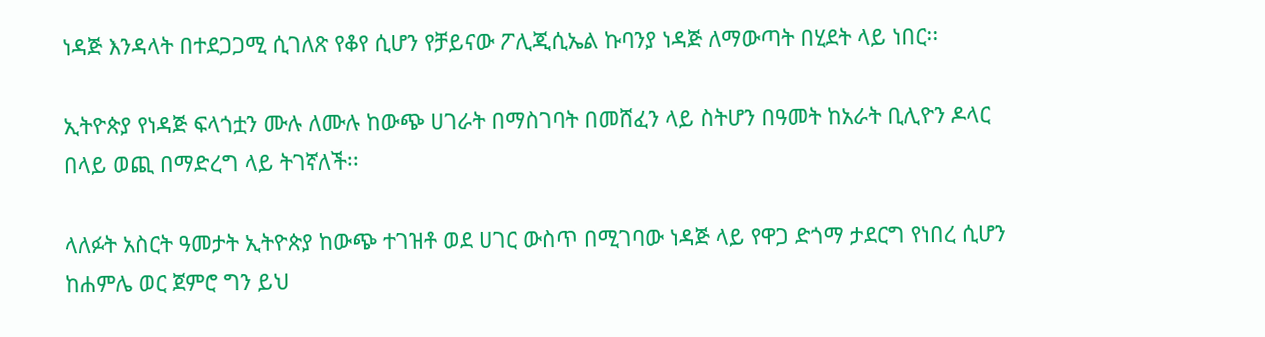ነዳጅ እንዳላት በተደጋጋሚ ሲገለጽ የቆየ ሲሆን የቻይናው ፖሊጂሲኤል ኩባንያ ነዳጅ ለማውጣት በሂደት ላይ ነበር፡፡

ኢትዮጵያ የነዳጅ ፍላጎቷን ሙሉ ለሙሉ ከውጭ ሀገራት በማስገባት በመሸፈን ላይ ስትሆን በዓመት ከአራት ቢሊዮን ዶላር በላይ ወጪ በማድረግ ላይ ትገኛለች፡፡

ላለፉት አስርት ዓመታት ኢትዮጵያ ከውጭ ተገዝቶ ወደ ሀገር ውስጥ በሚገባው ነዳጅ ላይ የዋጋ ድጎማ ታደርግ የነበረ ሲሆን ከሐምሌ ወር ጀምሮ ግን ይህ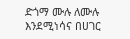ድጎማ ሙሉ ለሙሉ እንደሚነሳና በሀገር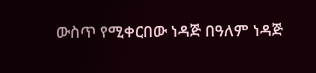ውስጥ የሚቀርበው ነዳጅ በዓለም ነዳጅ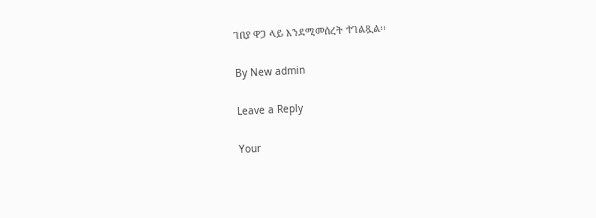ገበያ ዋጋ ላይ እንደሚመሰረት ተገልጿል፡፡

By New admin

Leave a Reply

Your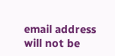email address will not be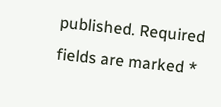published. Required fields are marked *